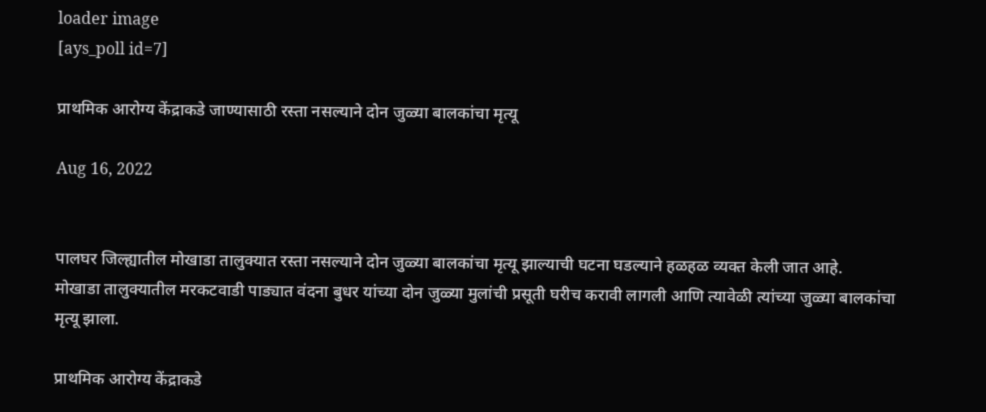loader image
[ays_poll id=7]

प्राथमिक आरोग्य केंद्राकडे जाण्यासाठी रस्ता नसल्याने दोन जुळ्या बालकांचा मृत्यू

Aug 16, 2022


पालघर जिल्ह्यातील मोखाडा तालुक्यात रस्ता नसल्याने दोन जुळ्या बालकांचा मृत्यू झाल्याची घटना घडल्याने हळहळ व्यक्त केली जात आहे.
मोखाडा तालुक्यातील मरकटवाडी पाड्यात वंदना बुधर यांच्या दोन जुळ्या मुलांची प्रसूती घरीच करावी लागली आणि त्यावेळी त्यांच्या जुळ्या बालकांचा मृत्यू झाला.

प्राथमिक आरोग्य केंद्राकडे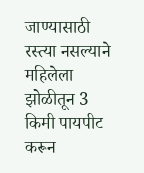जाण्यासाठी रस्त्या नसल्याने महिलेला झोळीतून 3 किमी पायपीट करून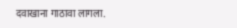दवाखाना गाठावा लागला.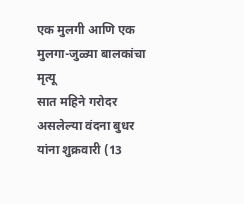एक मुलगी आणि एक मुलगा-जुळ्या बालकांचा मृत्यू
सात महिने गरोदर असलेल्या वंदना बुधर यांना शुक्रवारी (13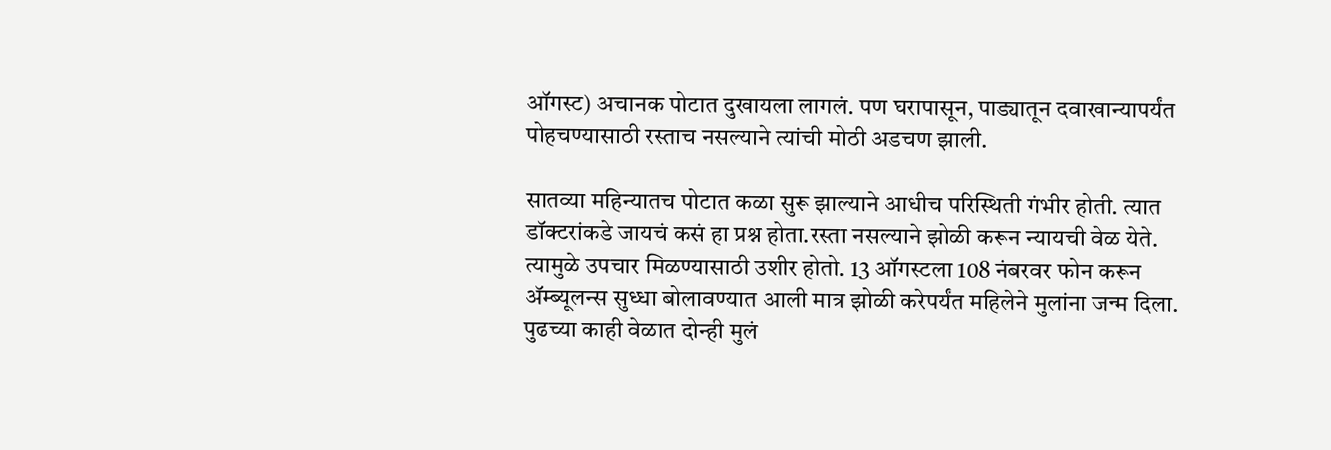ऑगस्ट) अचानक पोटात दुखायला लागलं. पण घरापासून, पाड्यातून दवाखान्यापर्यंत पोहचण्यासाठी रस्ताच नसल्याने त्यांची मोठी अडचण झाली.

सातव्या महिन्यातच पोटात कळा सुरू झाल्याने आधीच परिस्थिती गंभीर होती. त्यात डॉक्टरांकडे जायचं कसं हा प्रश्न होता.रस्ता नसल्याने झोळी करून न्यायची वेळ येते. त्यामुळे उपचार मिळण्यासाठी उशीर होतो. 13 ऑगस्टला 108 नंबरवर फोन करून ॲम्ब्यूलन्स सुध्धा बोलावण्यात आली मात्र झोळी करेपर्यंत महिलेने मुलांना जन्म दिला. पुढच्या काही वेळात दोन्ही मुलं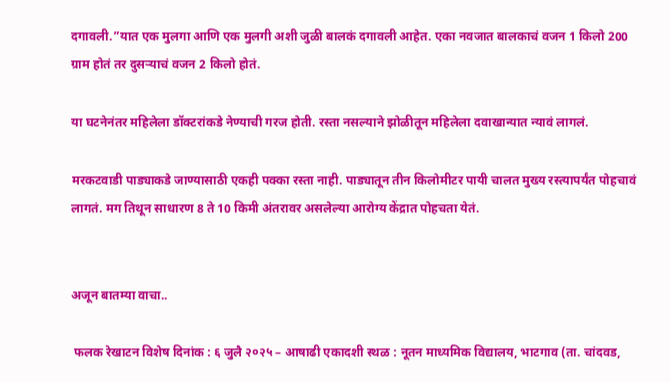दगावली.”यात एक मुलगा आणि एक मुलगी अशी जुळी बालकं दगावली आहेत. एका नवजात बालकाचं वजन 1 किलो 200 ग्राम होतं तर दुसऱ्याचं वजन 2 किलो होतं.

या घटनेनंतर महिलेला डॉक्टरांकडे नेण्याची गरज होती. रस्ता नसल्याने झोळीतून महिलेला दवाखान्यात न्यावं लागलं.

मरकटवाडी पाड्याकडे जाण्यासाठी एकही पक्का रस्ता नाही. पाड्यातून तीन किलोमीटर पायी चालत मुख्य रस्त्यापर्यंत पोहचावं लागतं. मग तिथून साधारण 8 ते 10 किमी अंतरावर असलेल्या आरोग्य केंद्रात पोहचता येतं.


अजून बातम्या वाचा..

 फलक रेखाटन विशेष दिनांक : ६ जुलै २०२५ – आषाढी एकादशी स्थळ : नूतन माध्यमिक विद्यालय, भाटगाव (ता. चांदवड,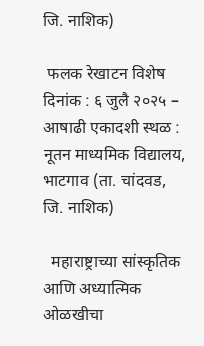जि. नाशिक)

 फलक रेखाटन विशेष दिनांक : ६ जुलै २०२५ – आषाढी एकादशी स्थळ : नूतन माध्यमिक विद्यालय, भाटगाव (ता. चांदवड, जि. नाशिक)

  महाराष्ट्राच्या सांस्कृतिक आणि अध्यात्मिक ओळखीचा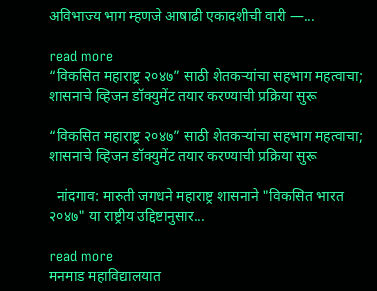अविभाज्य भाग म्हणजे आषाढी एकादशीची वारी —...

read more
“विकसित महाराष्ट्र २०४७” साठी शेतकऱ्यांचा सहभाग महत्वाचा; शासनाचे व्हिजन डॉक्युमेंट तयार करण्याची प्रक्रिया सुरू

“विकसित महाराष्ट्र २०४७” साठी शेतकऱ्यांचा सहभाग महत्वाचा; शासनाचे व्हिजन डॉक्युमेंट तयार करण्याची प्रक्रिया सुरू

  नांदगाव: मारुती जगधने महाराष्ट्र शासनाने "विकसित भारत २०४७" या राष्ट्रीय उद्दिष्टानुसार...

read more
मनमाड महाविद्यालयात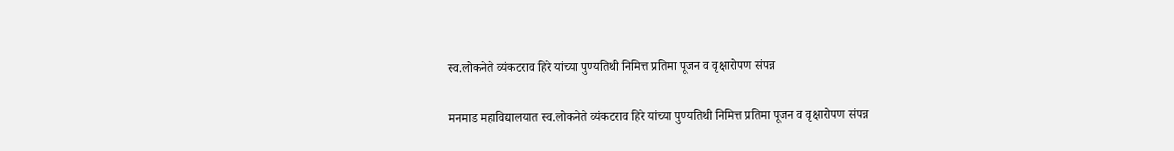स्व.लोकनेते व्यंकटराव हिरे यांच्या पुण्यतिथी निमित्त प्रतिमा पूजन व वृक्षारोपण संपन्न

मनमाड महाविद्यालयात स्व.लोकनेते व्यंकटराव हिरे यांच्या पुण्यतिथी निमित्त प्रतिमा पूजन व वृक्षारोपण संपन्न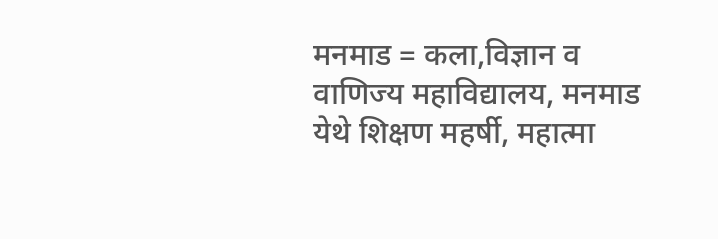मनमाड = कला,विज्ञान व वाणिज्य महाविद्यालय, मनमाड येथे शिक्षण महर्षी, महात्मा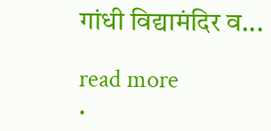गांधी विद्यामंदिर व...

read more
.